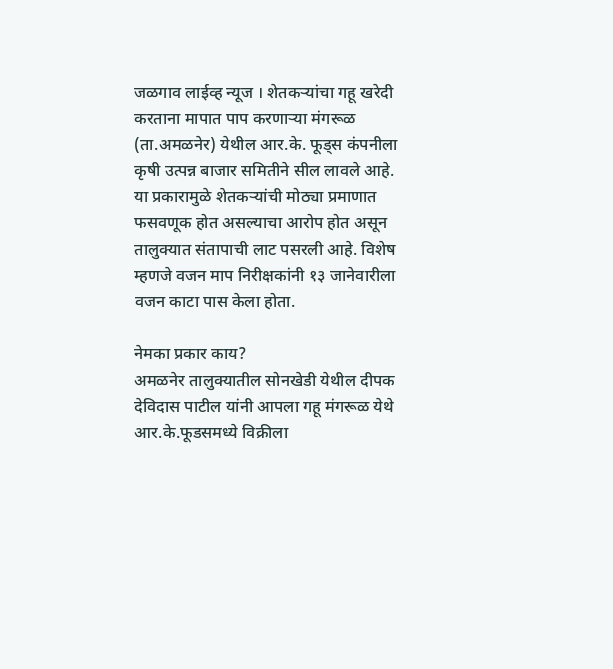जळगाव लाईव्ह न्यूज । शेतकऱ्यांचा गहू खरेदी करताना मापात पाप करणाऱ्या मंगरूळ (ता.अमळनेर) येथील आर.के. फूड्स कंपनीला कृषी उत्पन्न बाजार समितीने सील लावले आहे. या प्रकारामुळे शेतकऱ्यांची मोठ्या प्रमाणात फसवणूक होत असल्याचा आरोप होत असून तालुक्यात संतापाची लाट पसरली आहे. विशेष म्हणजे वजन माप निरीक्षकांनी १३ जानेवारीला वजन काटा पास केला होता.

नेमका प्रकार काय?
अमळनेर तालुक्यातील सोनखेडी येथील दीपक देविदास पाटील यांनी आपला गहू मंगरूळ येथे आर.के.फूडसमध्ये विक्रीला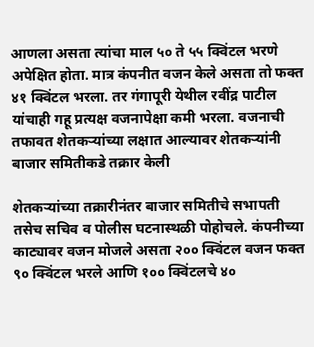आणला असता त्यांचा माल ५० ते ५५ क्विंटल भरणे अपेक्षित होता. मात्र कंपनीत वजन केले असता तो फक्त ४१ क्विंटल भरला. तर गंगापूरी येथील रवींद्र पाटील यांचाही गहू प्रत्यक्ष वजनापेक्षा कमी भरला. वजनाची तफावत शेतकऱ्यांच्या लक्षात आल्यावर शेतकऱ्यांनी बाजार समितीकडे तक्रार केली

शेतकऱ्यांच्या तक्रारीनंतर बाजार समितीचे सभापती तसेच सचिव व पोलीस घटनास्थळी पोहोचले. कंपनीच्या काट्यावर वजन मोजले असता २०० क्विंटल वजन फक्त ९० क्विंटल भरले आणि १०० क्विंटलचे ४०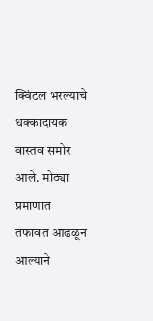क्विंटल भरल्याचे धक्कादायक वास्तव समोर आले. मोठ्या प्रमाणात तफावत आढळून आल्याने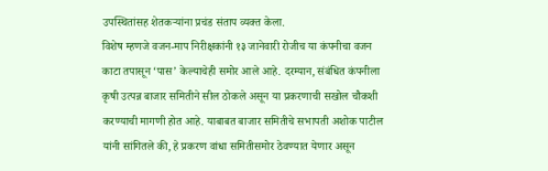उपस्थितांसह शेतकऱ्यांना प्रचंड संताप व्यक्त केला.
विशेष म्हणजे वजन-माप निरीक्षकांनी १३ जानेवारी रोजीच या कंपनीचा वजन काटा तपासून ‘पास’ केल्याचेही समोर आले आहे. दरम्यान, संबंधित कंपनीला कृषी उत्पन्न बाजार समितीने सील ठोकले असून या प्रकरणाची सखोल चौकशी करण्याची मागणी होत आहे. याबाबत बाजार समितीचे सभापती अशोक पाटील यांनी सांगितले की, हे प्रकरण वांधा समितीसमोर ठेवण्यात येणार असून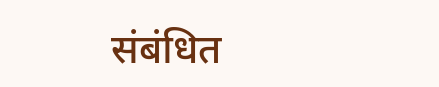संबंधित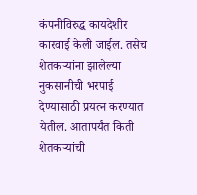कंपनीविरुद्ध कायदेशीर कारवाई केली जाईल. तसेच शेतकऱ्यांना झालेल्या नुकसानीची भरपाई देण्यासाठी प्रयत्न करण्यात येतील. आतापर्यंत किती शेतकऱ्यांची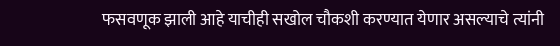फसवणूक झाली आहे याचीही सखोल चौकशी करण्यात येणार असल्याचे त्यांनी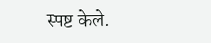स्पष्ट केले.